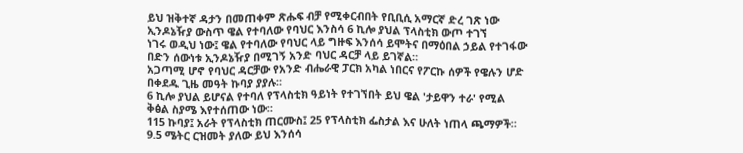ይህ ዝቅተኛ ዳታን በመጠቀም ጽሑፍ ብቻ የሚቀርብበት የቢቢሲ አማርኛ ድረ ገጽ ነው
ኢንዶኔዥያ ውስጥ ዌል የተባለው የባህር እንስሳ 6 ኪሎ ያህል ፕላስቲክ ውጦ ተገኘ
ነገሩ ወዲህ ነው፤ ዌል የተባለው የባህር ላይ ግዙፍ እንሰሳ ይሞትና በማዕበል ኃይል የተገፋው በድን ሰውነቱ ኢንዶኔዥያ በሚገኝ አንድ ባህር ዳርቻ ላይ ይገኛል።
አጋጣሚ ሆኖ የባህር ዳርቻው የአንድ ብሔራዊ ፓርክ አካል ነበርና የፖርኩ ሰዎች የዌሉን ሆድ በቀደዱ ጊዜ መዓት ኩባያ ያያሉ።
6 ኪሎ ያህል ይሆናል የተባለ የፕላስቲክ ዓይነት የተገኘበት ይህ ዌል 'ታይዋን ተራ' የሚል ቅፅል ስያሜ እየተሰጠው ነው።
115 ኩባያ፤ አራት የፕላስቲክ ጠርሙስ፤ 25 የፕላስቲክ ፌስታል እና ሁለት ነጠላ ጫማዎች።
9.5 ሜትር ርዝመት ያለው ይህ እንሰሳ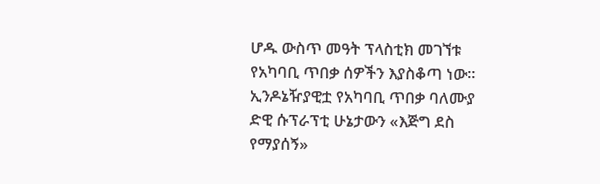ሆዱ ውስጥ መዓት ፕላስቲክ መገኘቱ የአካባቢ ጥበቃ ሰዎችን እያስቆጣ ነው።
ኢንዶኔዥያዊቷ የአካባቢ ጥበቃ ባለሙያ ድዊ ሱፕራፕቲ ሁኔታውን «እጅግ ደስ የማያሰኝ»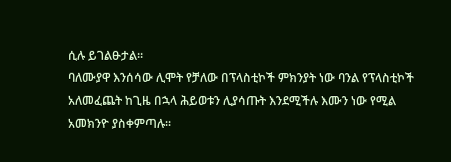ሲሉ ይገልፁታል።
ባለሙያዋ እንሰሳው ሊሞት የቻለው በፕላስቲኮች ምክንያት ነው ባንል የፕላስቲኮች አለመፈጨት ከጊዜ በኋላ ሕይወቱን ሊያሳጡት እንደሚችሉ እሙን ነው የሚል አመክንዮ ያስቀምጣሉ።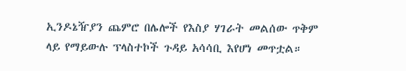ኢንዶኔዥያን ጨምሮ በሌሎች የእስያ ሃገራት መልሰው ጥቅም ላይ የማይውሉ ፕላስተኮች ጉዳይ አሳሳቢ እየሆነ መጥቷል።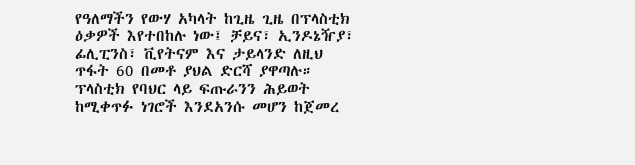የዓለማችን የውሃ አካላት ከጊዜ ጊዜ በፕላስቲክ ዕቃዎች እየተበከሉ ነው፤ ቻይና፣ ኢንዶኔዥያ፣ ፊሊፒንስ፣ ቪየትናም እና ታይላንድ ለዚህ ጥፋት 60 በመቶ ያህል ድርሻ ያዋጣሉ።
ፕላስቲክ የባህር ላይ ፍጡራንን ሕይወት ከሚቀጥፉ ነገሮች እንደአንሱ መሆን ከጀመረ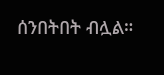ሰንበትበት ብሏል።